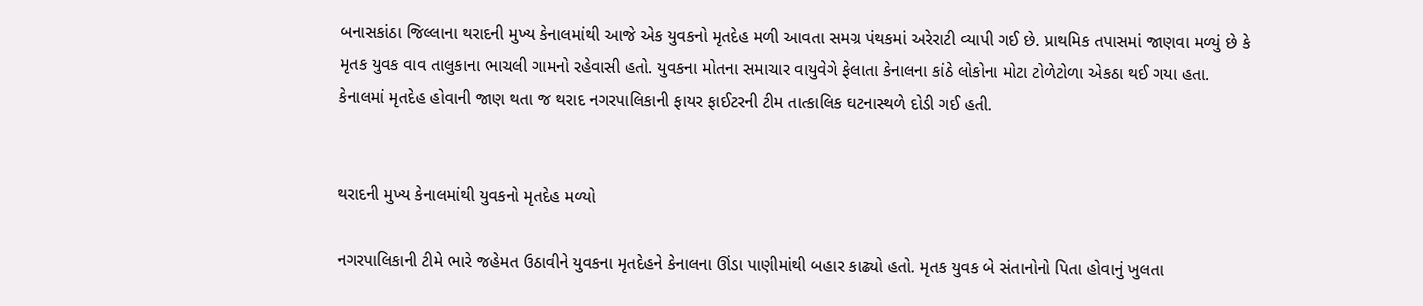બનાસકાંઠા જિલ્લાના થરાદની મુખ્ય કેનાલમાંથી આજે એક યુવકનો મૃતદેહ મળી આવતા સમગ્ર પંથકમાં અરેરાટી વ્યાપી ગઈ છે. પ્રાથમિક તપાસમાં જાણવા મળ્યું છે કે મૃતક યુવક વાવ તાલુકાના ભાચલી ગામનો રહેવાસી હતો. યુવકના મોતના સમાચાર વાયુવેગે ફેલાતા કેનાલના કાંઠે લોકોના મોટા ટોળેટોળા એકઠા થઈ ગયા હતા. કેનાલમાં મૃતદેહ હોવાની જાણ થતા જ થરાદ નગરપાલિકાની ફાયર ફાઈટરની ટીમ તાત્કાલિક ઘટનાસ્થળે દોડી ગઈ હતી.


થરાદની મુખ્ય કેનાલમાંથી યુવકનો મૃતદેહ મળ્યો

નગરપાલિકાની ટીમે ભારે જહેમત ઉઠાવીને યુવકના મૃતદેહને કેનાલના ઊંડા પાણીમાંથી બહાર કાઢ્યો હતો. મૃતક યુવક બે સંતાનોનો પિતા હોવાનું ખુલતા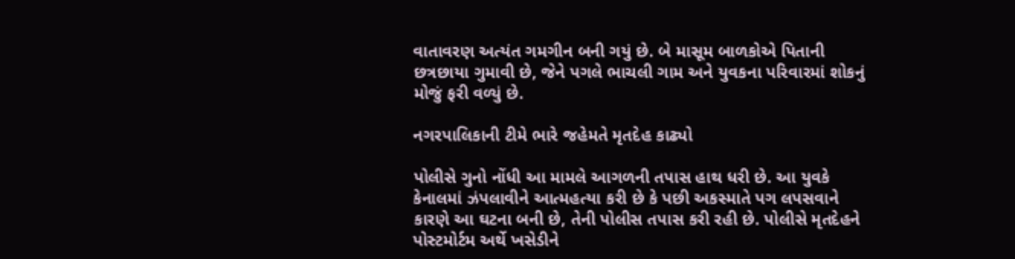વાતાવરણ અત્યંત ગમગીન બની ગયું છે. બે માસૂમ બાળકોએ પિતાની છત્રછાયા ગુમાવી છે, જેને પગલે ભાચલી ગામ અને યુવકના પરિવારમાં શોકનું મોજું ફરી વળ્યું છે.

નગરપાલિકાની ટીમે ભારે જહેમતે મૃતદેહ કાઢ્યો

પોલીસે ગુનો નોંધી આ મામલે આગળની તપાસ હાથ ધરી છે. આ યુવકે કેનાલમાં ઝંપલાવીને આત્મહત્યા કરી છે કે પછી અકસ્માતે પગ લપસવાને કારણે આ ઘટના બની છે, તેની પોલીસ તપાસ કરી રહી છે. પોલીસે મૃતદેહને પોસ્ટમોર્ટમ અર્થે ખસેડીને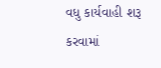વધુ કાર્યવાહી શરૂ કરવામાં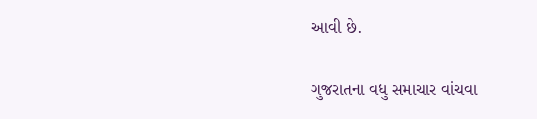આવી છે.

ગુજરાતના વધુ સમાચાર વાંચવા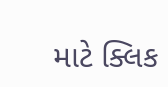માટે ક્લિક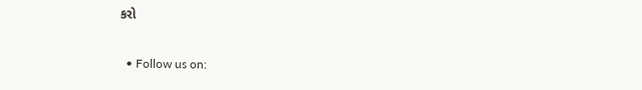કરો


  • Follow us on: